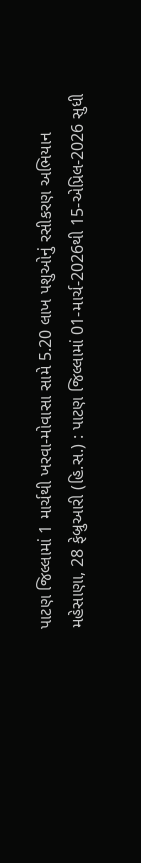પાટણ જિલ્લામાં 1 માર્ચથી ખરવા-મોવાસા સામે 5.20 લાખ પશુઓનું રસીકરણ અભિયાન
મહેસાણા, 28 ફેબ્રુઆરી (હિ.સ.) : પાટણ જિલ્લામાં 01-માર્ચ-2026થી 15-એપ્રિલ-2026 સુધી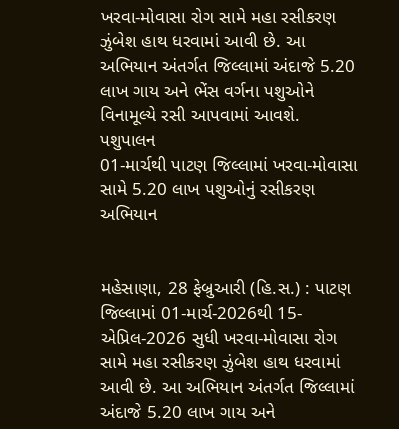ખરવા-મોવાસા રોગ સામે મહા રસીકરણ ઝુંબેશ હાથ ધરવામાં આવી છે. આ અભિયાન અંતર્ગત જિલ્લામાં અંદાજે 5.20 લાખ ગાય અને ભેંસ વર્ગના પશુઓને વિનામૂલ્યે રસી આપવામાં આવશે. પશુપાલન
01-માર્ચથી પાટણ જિલ્લામાં ખરવા-મોવાસા સામે 5.20 લાખ પશુઓનું રસીકરણ અભિયાન


મહેસાણા, 28 ફેબ્રુઆરી (હિ.સ.) : પાટણ જિલ્લામાં 01-માર્ચ-2026થી 15-એપ્રિલ-2026 સુધી ખરવા-મોવાસા રોગ સામે મહા રસીકરણ ઝુંબેશ હાથ ધરવામાં આવી છે. આ અભિયાન અંતર્ગત જિલ્લામાં અંદાજે 5.20 લાખ ગાય અને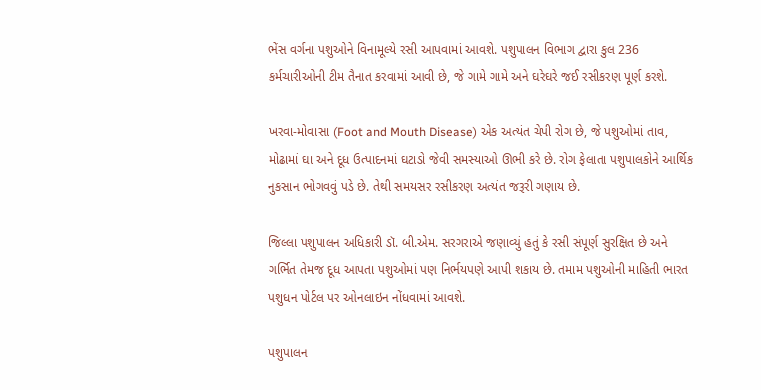ભેંસ વર્ગના પશુઓને વિનામૂલ્યે રસી આપવામાં આવશે. પશુપાલન વિભાગ દ્વારા કુલ 236 કર્મચારીઓની ટીમ તૈનાત કરવામાં આવી છે, જે ગામે ગામે અને ઘરેઘરે જઈ રસીકરણ પૂર્ણ કરશે.

ખરવા-મોવાસા (Foot and Mouth Disease) એક અત્યંત ચેપી રોગ છે, જે પશુઓમાં તાવ, મોઢામાં ઘા અને દૂધ ઉત્પાદનમાં ઘટાડો જેવી સમસ્યાઓ ઊભી કરે છે. રોગ ફેલાતા પશુપાલકોને આર્થિક નુકસાન ભોગવવું પડે છે. તેથી સમયસર રસીકરણ અત્યંત જરૂરી ગણાય છે.

જિલ્લા પશુપાલન અધિકારી ડૉ. બી.એમ. સરગરાએ જણાવ્યું હતું કે રસી સંપૂર્ણ સુરક્ષિત છે અને ગર્ભિત તેમજ દૂધ આપતા પશુઓમાં પણ નિર્ભયપણે આપી શકાય છે. તમામ પશુઓની માહિતી ભારત પશુધન પોર્ટલ પર ઓનલાઇન નોંધવામાં આવશે.

પશુપાલન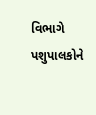વિભાગે પશુપાલકોને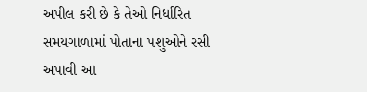અપીલ કરી છે કે તેઓ નિર્ધારિત સમયગાળામાં પોતાના પશુઓને રસી અપાવી આ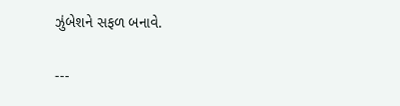ઝુંબેશને સફળ બનાવે.

---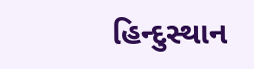હિન્દુસ્થાન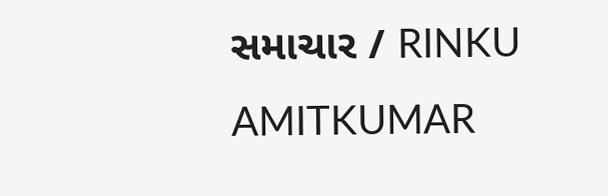સમાચાર / RINKU AMITKUMAR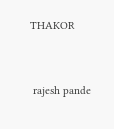THAKOR


 rajesh pande